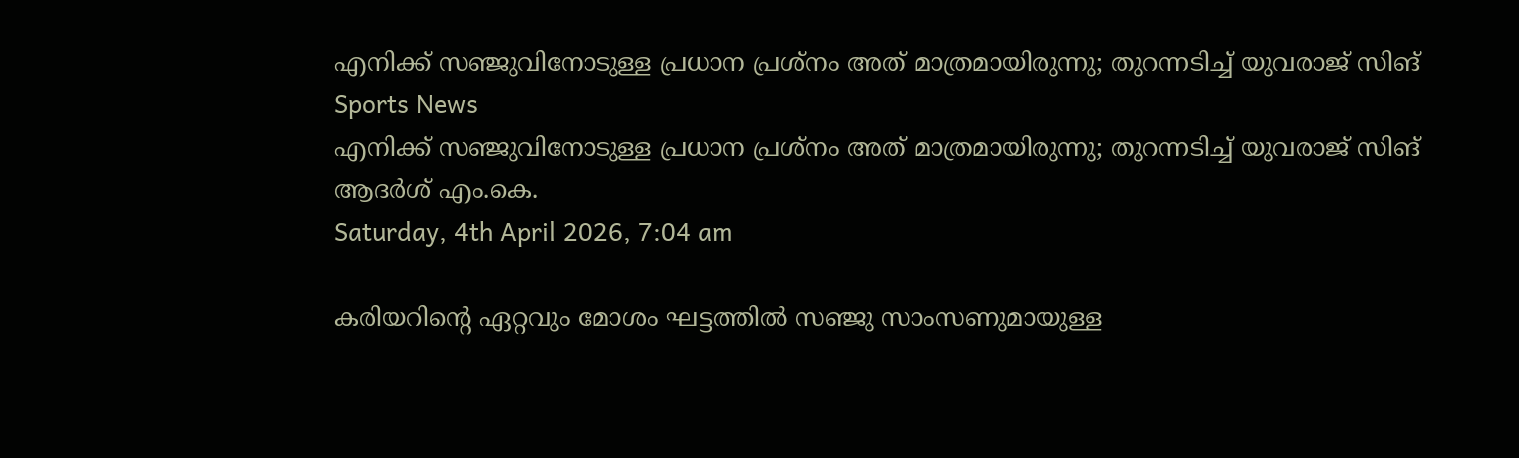എനിക്ക് സഞ്ജുവിനോടുള്ള പ്രധാന പ്രശ്‌നം അത് മാത്രമായിരുന്നു; തുറന്നടിച്ച് യുവരാജ് സിങ്
Sports News
എനിക്ക് സഞ്ജുവിനോടുള്ള പ്രധാന പ്രശ്‌നം അത് മാത്രമായിരുന്നു; തുറന്നടിച്ച് യുവരാജ് സിങ്
ആദര്‍ശ് എം.കെ.
Saturday, 4th April 2026, 7:04 am

കരിയറിന്റെ ഏറ്റവും മോശം ഘട്ടത്തില്‍ സഞ്ജു സാംസണുമായുള്ള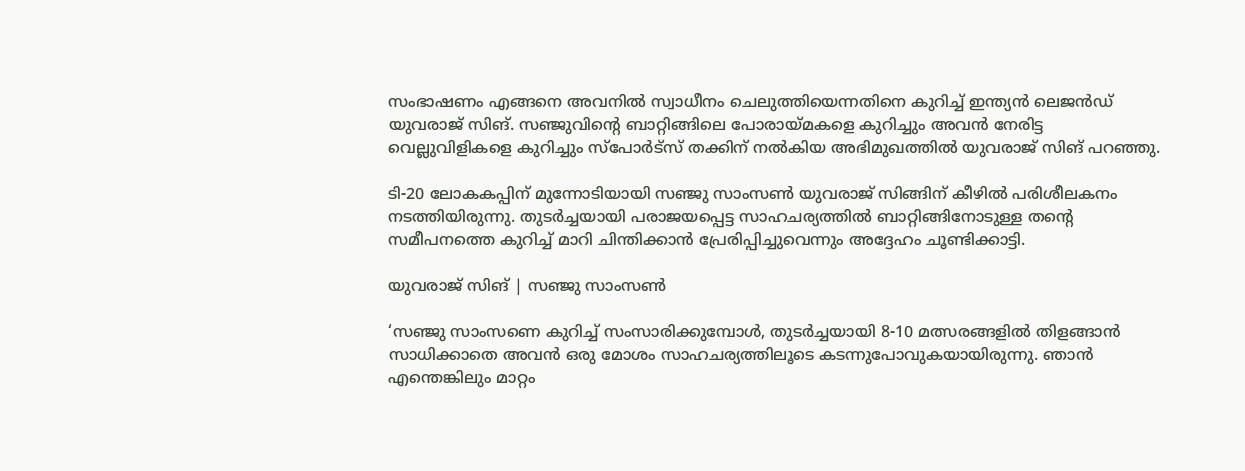സംഭാഷണം എങ്ങനെ അവനില്‍ സ്വാധീനം ചെലുത്തിയെന്നതിനെ കുറിച്ച് ഇന്ത്യന്‍ ലെജന്‍ഡ് യുവരാജ് സിങ്. സഞ്ജുവിന്റെ ബാറ്റിങ്ങിലെ പോരായ്മകളെ കുറിച്ചും അവന്‍ നേരിട്ട വെല്ലുവിളികളെ കുറിച്ചും സ്‌പോര്‍ട്‌സ് തക്കിന് നല്‍കിയ അഭിമുഖത്തില്‍ യുവരാജ് സിങ് പറഞ്ഞു.

ടി-20 ലോകകപ്പിന് മുന്നോടിയായി സഞ്ജു സാംസണ്‍ യുവരാജ് സിങ്ങിന് കീഴില്‍ പരിശീലകനം നടത്തിയിരുന്നു. തുടര്‍ച്ചയായി പരാജയപ്പെട്ട സാഹചര്യത്തില്‍ ബാറ്റിങ്ങിനോടുള്ള തന്റെ സമീപനത്തെ കുറിച്ച് മാറി ചിന്തിക്കാന്‍ പ്രേരിപ്പിച്ചുവെന്നും അദ്ദേഹം ചൂണ്ടിക്കാട്ടി.

യുവരാജ് സിങ് | സഞ്ജു സാംസൺ

‘സഞ്ജു സാംസണെ കുറിച്ച് സംസാരിക്കുമ്പോള്‍, തുടര്‍ച്ചയായി 8-10 മത്സരങ്ങളില്‍ തിളങ്ങാന്‍ സാധിക്കാതെ അവന്‍ ഒരു മോശം സാഹചര്യത്തിലൂടെ കടന്നുപോവുകയായിരുന്നു. ഞാന്‍ എന്തെങ്കിലും മാറ്റം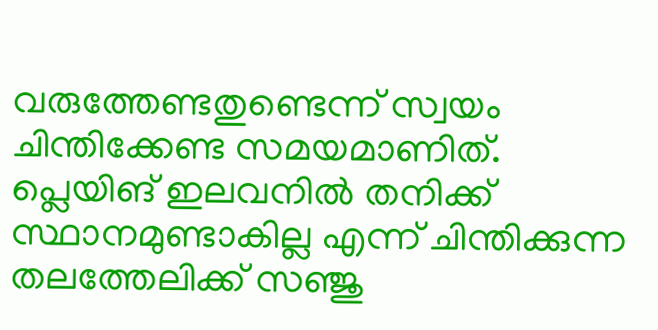വരുത്തേണ്ടതുണ്ടെന്ന് സ്വയം ചിന്തിക്കേണ്ട സമയമാണിത്. പ്ലെയിങ് ഇലവനില്‍ തനിക്ക് സ്ഥാനമുണ്ടാകില്ല എന്ന് ചിന്തിക്കുന്ന തലത്തേലിക്ക് സഞ്ജു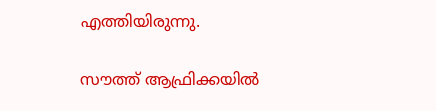എത്തിയിരുന്നു.

സൗത്ത് ആഫ്രിക്കയില്‍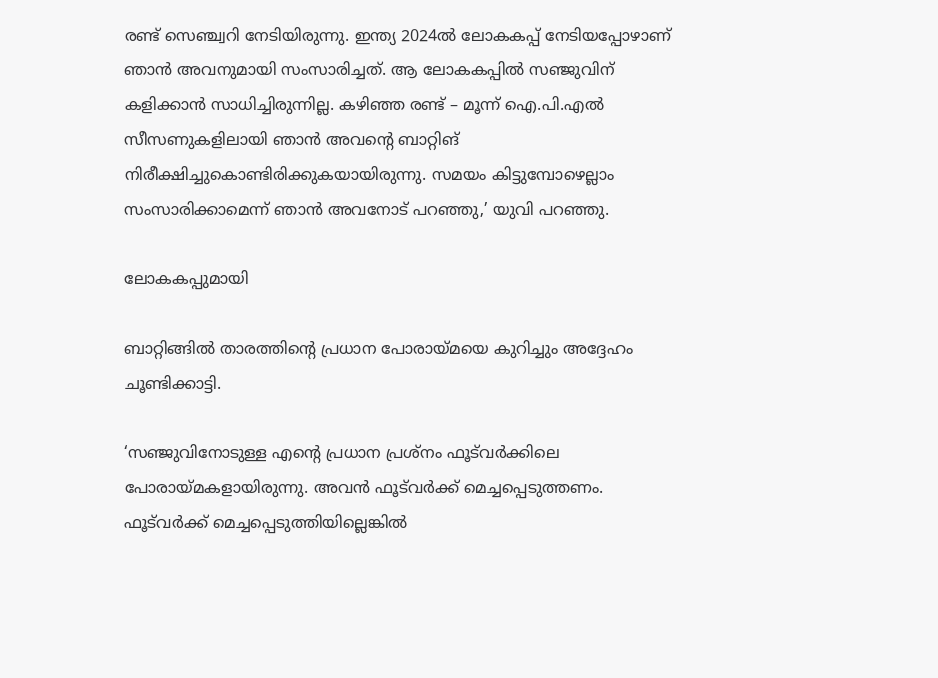രണ്ട് സെഞ്ച്വറി നേടിയിരുന്നു. ഇന്ത്യ 2024ല്‍ ലോകകപ്പ് നേടിയപ്പോഴാണ് ഞാന്‍ അവനുമായി സംസാരിച്ചത്. ആ ലോകകപ്പില്‍ സഞ്ജുവിന് കളിക്കാന്‍ സാധിച്ചിരുന്നില്ല. കഴിഞ്ഞ രണ്ട് – മൂന്ന് ഐ.പി.എല്‍ സീസണുകളിലായി ഞാന്‍ അവന്റെ ബാറ്റിങ് നിരീക്ഷിച്ചുകൊണ്ടിരിക്കുകയായിരുന്നു. സമയം കിട്ടുമ്പോഴെല്ലാം സംസാരിക്കാമെന്ന് ഞാന്‍ അവനോട് പറഞ്ഞു,’ യുവി പറഞ്ഞു.

ലോകകപ്പുമായി

ബാറ്റിങ്ങില്‍ താരത്തിന്റെ പ്രധാന പോരായ്മയെ കുറിച്ചും അദ്ദേഹം ചൂണ്ടിക്കാട്ടി.

‘സഞ്ജുവിനോടുള്ള എന്റെ പ്രധാന പ്രശ്‌നം ഫൂട്‌വര്‍ക്കിലെ പോരായ്മകളായിരുന്നു. അവന്‍ ഫൂട്‌വര്‍ക്ക് മെച്ചപ്പെടുത്തണം. ഫൂട്‌വര്‍ക്ക് മെച്ചപ്പെടുത്തിയില്ലെങ്കില്‍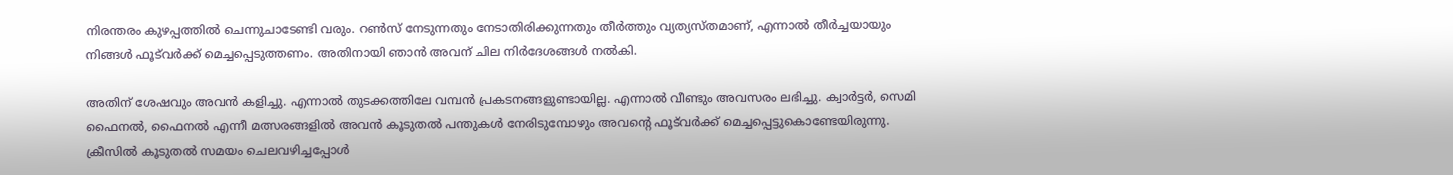നിരന്തരം കുഴപ്പത്തില്‍ ചെന്നുചാടേണ്ടി വരും. റണ്‍സ് നേടുന്നതും നേടാതിരിക്കുന്നതും തീര്‍ത്തും വ്യത്യസ്തമാണ്, എന്നാല്‍ തീര്‍ച്ചയായും നിങ്ങള്‍ ഫൂട്‌വര്‍ക്ക് മെച്ചപ്പെടുത്തണം. അതിനായി ഞാന്‍ അവന് ചില നിര്‍ദേശങ്ങള്‍ നല്‍കി.

അതിന് ശേഷവും അവന്‍ കളിച്ചു. എന്നാല്‍ തുടക്കത്തിലേ വമ്പന്‍ പ്രകടനങ്ങളുണ്ടായില്ല. എന്നാല്‍ വീണ്ടും അവസരം ലഭിച്ചു. ക്വാര്‍ട്ടര്‍, സെമി ഫൈനല്‍, ഫൈനല്‍ എന്നീ മത്സരങ്ങളില്‍ അവന്‍ കൂടുതല്‍ പന്തുകള്‍ നേരിടുമ്പോഴും അവന്റെ ഫൂട്‌വര്‍ക്ക് മെച്ചപ്പെട്ടുകൊണ്ടേയിരുന്നു. ക്രീസില്‍ കൂടുതല്‍ സമയം ചെലവഴിച്ചപ്പോള്‍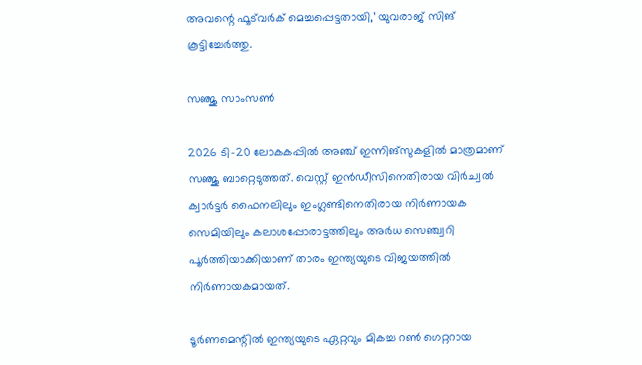അവന്റെ ഫൂട്‌വര്‍ക് മെച്ചപ്പെട്ടതായി,’ യുവരാജ് സിങ് കൂട്ടിച്ചേര്‍ത്തു.

സഞ്ജു സാംസൺ

2026 ടി-20 ലോകകപ്പില്‍ അഞ്ച് ഇന്നിങ്‌സുകളില്‍ മാത്രമാണ് സഞ്ജു ബാറ്റെടുത്തത്. വെസ്റ്റ് ഇന്‍ഡീസിനെതിരായ വിര്‍ച്വല്‍ ക്വാര്‍ട്ടര്‍ ഫൈനലിലും ഇംഗ്ലണ്ടിനെതിരായ നിര്‍ണായക സെമിയിലും കലാശപ്പോരാട്ടത്തിലും അര്‍ധ സെഞ്ച്വറി പൂര്‍ത്തിയാക്കിയാണ് താരം ഇന്ത്യയുടെ വിജയത്തില്‍ നിര്‍ണായകമായത്.

ടൂര്‍ണമെന്റില്‍ ഇന്ത്യയുടെ ഏറ്റവും മികച്ച റണ്‍ ഗെറ്ററായ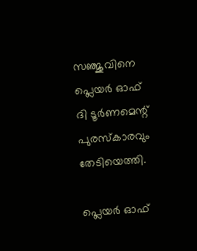സഞ്ജുവിനെ പ്ലെയര്‍ ഓഫ് ദി ടൂര്‍ണമെന്റ് പുരസ്‌കാരവും തേടിയെത്തി.

പ്ലെയര്‍ ഓഫ്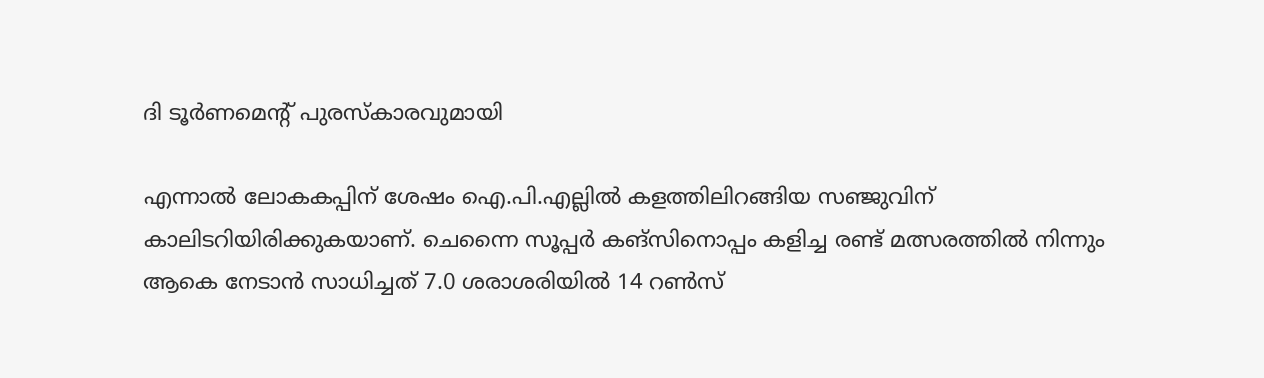ദി ടൂര്‍ണമെന്റ് പുരസ്‌കാരവുമായി

എന്നാല്‍ ലോകകപ്പിന് ശേഷം ഐ.പി.എല്ലില്‍ കളത്തിലിറങ്ങിയ സഞ്ജുവിന് കാലിടറിയിരിക്കുകയാണ്. ചെന്നൈ സൂപ്പര്‍ കങ്‌സിനൊപ്പം കളിച്ച രണ്ട് മത്സരത്തില്‍ നിന്നും ആകെ നേടാന്‍ സാധിച്ചത് 7.0 ശരാശരിയില്‍ 14 റണ്‍സ്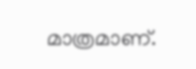മാത്രമാണ്.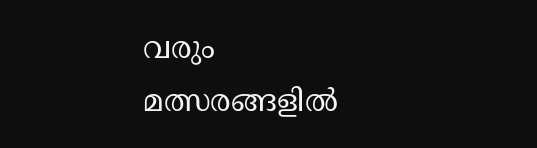വരും മത്സരങ്ങളില്‍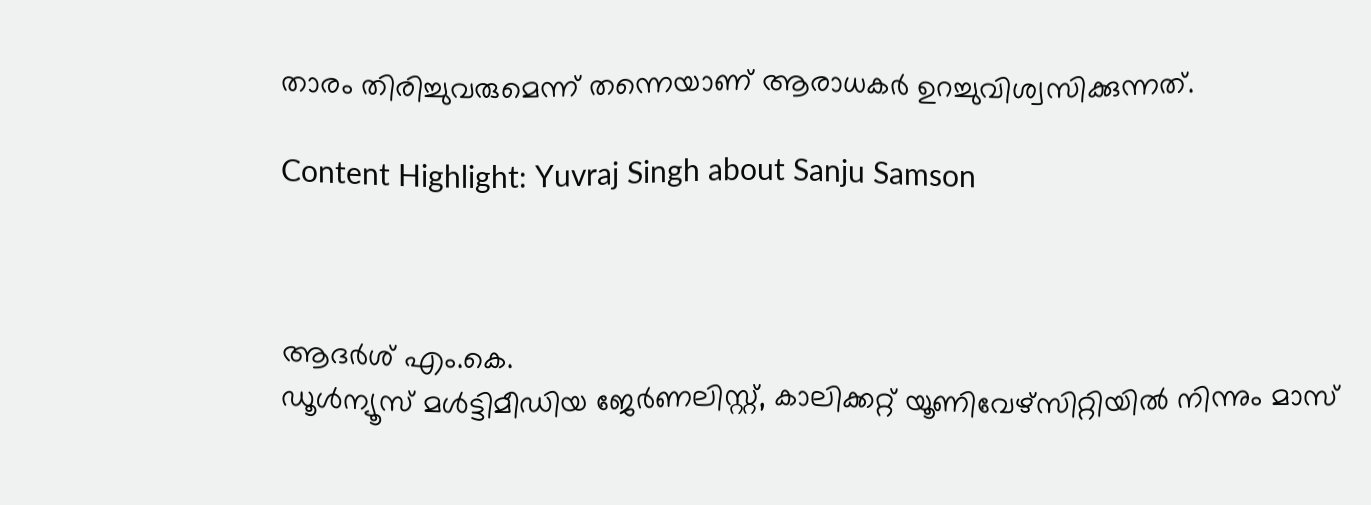താരം തിരിച്ചുവരുമെന്ന് തന്നെയാണ് ആരാധകര്‍ ഉറച്ചുവിശ്വസിക്കുന്നത്.

Content Highlight: Yuvraj Singh about Sanju Samson



ആദര്‍ശ് എം.കെ.
ഡൂള്‍ന്യൂസ് മള്‍ട്ടിമീഡിയ ജേര്‍ണലിസ്റ്റ്, കാലിക്കറ്റ് യൂണിവേഴ്സിറ്റിയില്‍ നിന്നും മാസ്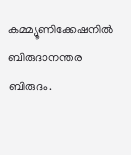കമ്മ്യൂണിക്കേഷനില്‍ ബിരുദാനന്തര ബിരുദം.